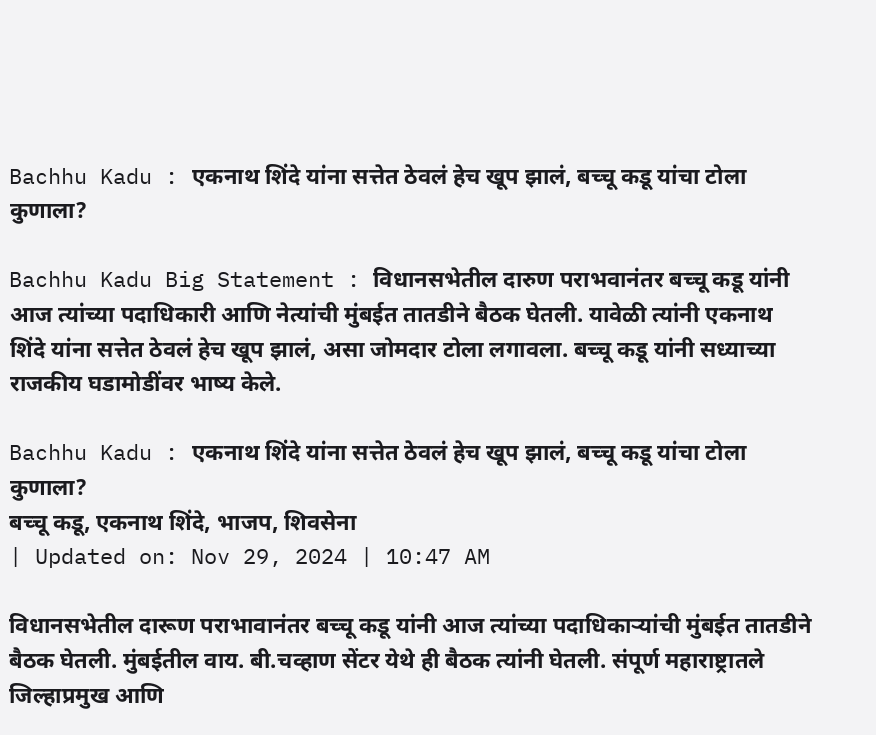Bachhu Kadu : एकनाथ शिंदे यांना सत्तेत ठेवलं हेच खूप झालं, बच्चू कडू यांचा टोला कुणाला?

Bachhu Kadu Big Statement : विधानसभेतील दारुण पराभवानंतर बच्चू कडू यांनी आज त्यांच्या पदाधिकारी आणि नेत्यांची मुंबईत तातडीने बैठक घेतली. यावेळी त्यांनी एकनाथ शिंदे यांना सत्तेत ठेवलं हेच खूप झालं, असा जोमदार टोला लगावला. बच्चू कडू यांनी सध्याच्या राजकीय घडामोडींवर भाष्य केले.

Bachhu Kadu : एकनाथ शिंदे यांना सत्तेत ठेवलं हेच खूप झालं, बच्चू कडू यांचा टोला कुणाला?
बच्चू कडू, एकनाथ शिंदे, भाजप, शिवसेना
| Updated on: Nov 29, 2024 | 10:47 AM

विधानसभेतील दारूण पराभावानंतर बच्चू कडू यांनी आज त्यांच्या पदाधिकाऱ्यांची मुंबईत तातडीने बैठक घेतली. मुंबईतील वाय. बी.चव्हाण सेंटर येथे ही बैठक त्यांनी घेतली. संपूर्ण महाराष्ट्रातले जिल्हाप्रमुख आणि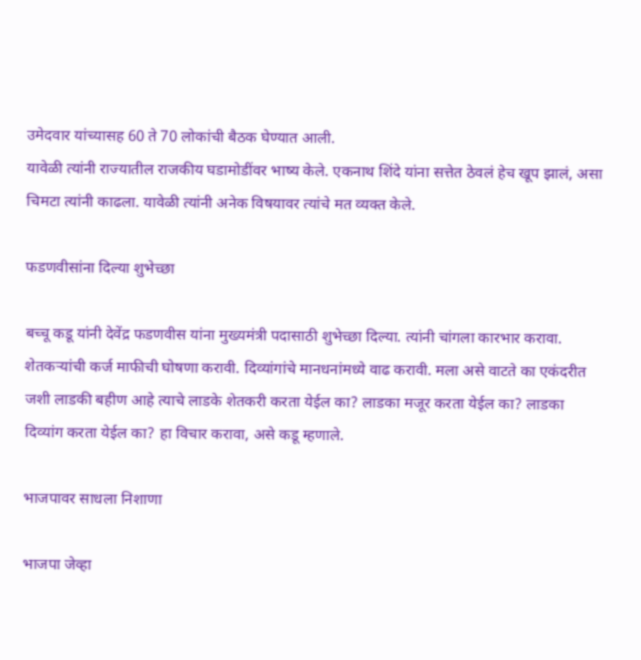उमेदवार यांच्यासह 60 ते 70 लोकांची बैठक घेण्यात आली.
यावेळी त्यांनी राज्यातील राजकीय घडामोडींवर भाष्य केले. एकनाथ शिंदे यांना सत्तेत ठेवलं हेच खूप झालं, असा चिमटा त्यांनी काढला. यावेळी त्यांनी अनेक विषयावर त्यांचे मत व्यक्त केले.

फडणवीसांना दिल्या शुभेच्छा

बच्चू कडू यांनी देवेंद्र फडणवीस यांना मुख्यमंत्री पदासाठी शुभेच्छा दिल्या. त्यांनी चांगला कारभार करावा. शेतकर्‍यांची कर्ज माफीची घोषणा करावी. दिव्यांगांचे मानधनांमध्ये वाढ करावी. मला असे वाटते का एकंदरीत जशी लाडकी बहीण आहे त्याचे लाडके शेतकरी करता येईल का? लाडका मजूर करता येईल का? लाडका दिव्यांग करता येईल का? हा विचार करावा, असे कडू म्हणाले.

भाजपावर साधला निशाणा

भाजपा जेव्हा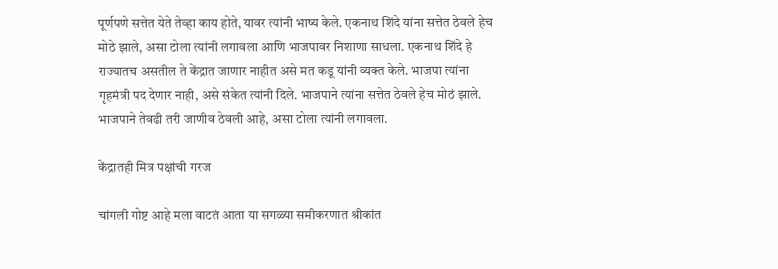पूर्णपणे सत्तेत येते तेव्हा काय होते, यावर त्यांनी भाष्य केले. एकनाथ शिंदे यांना सत्तेत ठेवले हेच मोठे झाले, असा टोला त्यांनी लगावला आणि भाजपावर निशाणा साधला. एकनाथ शिंदे हे राज्यातच असतील ते केंद्रात जाणार नाहीत असे मत कडू यांनी व्यक्त केले. भाजपा त्यांना गृहमंत्री पद देणार नाही, असे संकेत त्यांनी दिले. भाजपाने त्यांना सत्तेत ठेवले हेच मोठं झाले. भाजपाने तेवढी तरी जाणीव ठेवली आहे, असा टोला त्यांनी लगावला.

केंद्रातही मित्र पक्षांची गरज

चांगली गोष्ट आहे मला वाटतं आता या सगळ्या समीकरणात श्रीकांत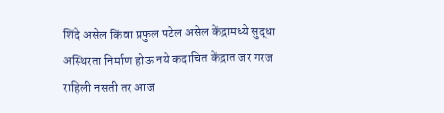शिंदे असेल किंवा प्रफुल पटेल असेल केंद्रामध्ये सुद्धा अस्थिरता निर्माण होऊ नये कदाचित केंद्रात जर गरज राहिली नसती तर आज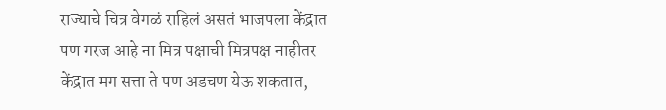राज्याचे चित्र वेगळं राहिलं असतं भाजपला केंद्रात पण गरज आहे ना मित्र पक्षाची मित्रपक्ष नाहीतर केंद्रात मग सत्ता ते पण अडचण येऊ शकतात,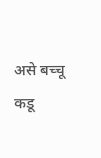असे बच्चू कडू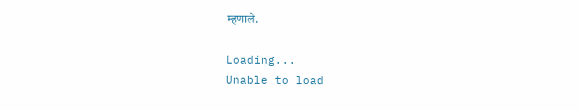म्हणाले.

Loading...
Unable to load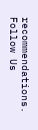recommendations.
Follow Us